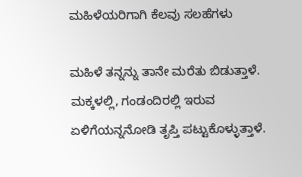ಮಹಿಳೆಯರಿಗಾಗಿ ಕೆಲವು ಸಲಹೆಗಳು

ಮಹಿಳೆ ತನ್ನನ್ನು ತಾನೇ ಮರೆತು ಬಿಡುತ್ತಾಳೆ. ಮಕ್ಕಳಲ್ಲಿ, ಗಂಡಂದಿರಲ್ಲಿ ಇರುವ ಏಳಿಗೆಯನ್ನನೋಡಿ ತೃಪ್ತಿ ಪಟ್ಟುಕೊಳ್ಳುತ್ತಾಳೆ.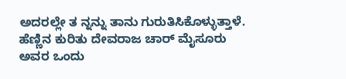ಅದರಲ್ಲೇ ತ ನ್ನನ್ನು ತಾನು ಗುರುತಿಸಿಕೊಳ್ಳುತ್ತಾಳೆ. ಹೆಣ್ಣಿನ ಕುರಿತು ದೇವರಾಜ ಚಾರ್ ಮೈಸೂರು ಅವರ ಒಂದು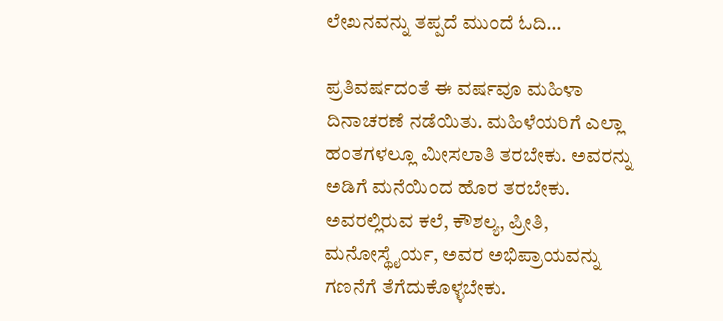ಲೇಖನವನ್ನು ತಪ್ಪದೆ ಮುಂದೆ ಓದಿ…

ಪ್ರತಿವರ್ಷದಂತೆ ಈ ವರ್ಷವೂ ಮಹಿಳಾ ದಿನಾಚರಣೆ ನಡೆಯಿತು. ಮಹಿಳೆಯರಿಗೆ ಎಲ್ಲಾ ಹಂತಗಳಲ್ಲೂ ಮೀಸಲಾತಿ ತರಬೇಕು. ಅವರನ್ನು ಅಡಿಗೆ ಮನೆಯಿಂದ ಹೊರ ತರಬೇಕು. ಅವರಲ್ಲಿರುವ ಕಲೆ, ಕೌಶಲ್ಯ, ಪ್ರೀತಿ, ಮನೋಸ್ಥೈರ್ಯ, ಅವರ ಅಭಿಪ್ರಾಯವನ್ನು ಗಣನೆಗೆ ತೆಗೆದುಕೊಳ್ಳಬೇಕು.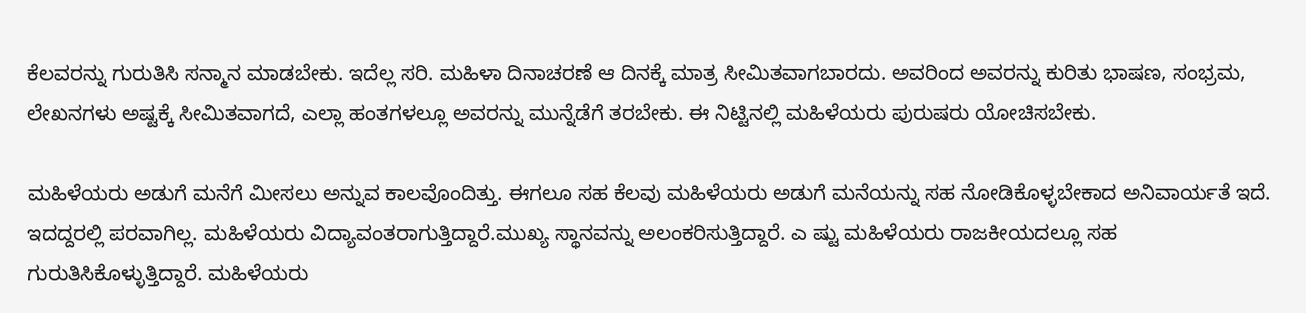ಕೆಲವರನ್ನು ಗುರುತಿಸಿ ಸನ್ಮಾನ ಮಾಡಬೇಕು. ಇದೆಲ್ಲ ಸರಿ. ಮಹಿಳಾ ದಿನಾಚರಣೆ ಆ ದಿನಕ್ಕೆ ಮಾತ್ರ ಸೀಮಿತವಾಗಬಾರದು. ಅವರಿಂದ ಅವರನ್ನು ಕುರಿತು ಭಾಷಣ, ಸಂಭ್ರಮ, ಲೇಖನಗಳು ಅಷ್ಟಕ್ಕೆ ಸೀಮಿತವಾಗದೆ, ಎಲ್ಲಾ ಹಂತಗಳಲ್ಲೂ ಅವರನ್ನು ಮುನ್ನೆಡೆಗೆ ತರಬೇಕು. ಈ ನಿಟ್ಟಿನಲ್ಲಿ ಮಹಿಳೆಯರು ಪುರುಷರು ಯೋಚಿಸಬೇಕು.

ಮಹಿಳೆಯರು ಅಡುಗೆ ಮನೆಗೆ ಮೀಸಲು ಅನ್ನುವ ಕಾಲವೊಂದಿತ್ತು. ಈಗಲೂ ಸಹ ಕೆಲವು ಮಹಿಳೆಯರು ಅಡುಗೆ ಮನೆಯನ್ನು ಸಹ ನೋಡಿಕೊಳ್ಳಬೇಕಾದ ಅನಿವಾರ್ಯತೆ ಇದೆ. ಇದದ್ದರಲ್ಲಿ ಪರವಾಗಿಲ್ಲ. ಮಹಿಳೆಯರು ವಿದ್ಯಾವಂತರಾಗುತ್ತಿದ್ದಾರೆ.ಮುಖ್ಯ ಸ್ಥಾನವನ್ನು ಅಲಂಕರಿಸುತ್ತಿದ್ದಾರೆ. ಎ ಷ್ಟು ಮಹಿಳೆಯರು ರಾಜಕೀಯದಲ್ಲೂ ಸಹ ಗುರುತಿಸಿಕೊಳ್ಳುತ್ತಿದ್ದಾರೆ. ಮಹಿಳೆಯರು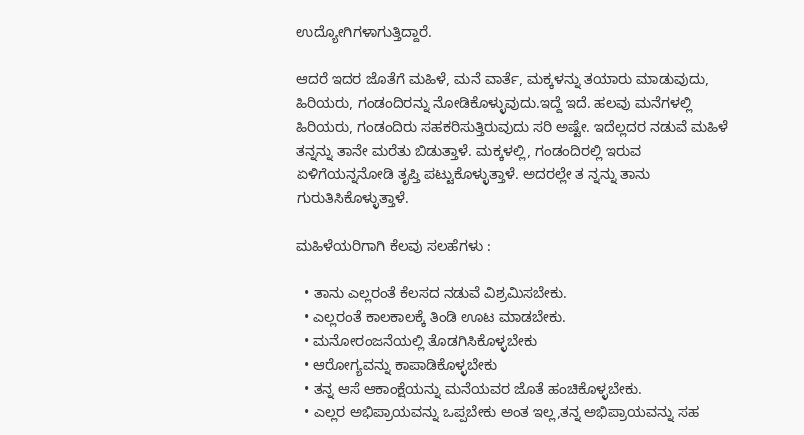ಉದ್ಯೋಗಿಗಳಾಗುತ್ತಿದ್ದಾರೆ.

ಆದರೆ ಇದರ ಜೊತೆಗೆ ಮಹಿಳೆ, ಮನೆ ವಾರ್ತೆ, ಮಕ್ಕಳನ್ನು ತಯಾರು ಮಾಡುವುದು, ಹಿರಿಯರು, ಗಂಡಂದಿರನ್ನು ನೋಡಿಕೊಳ್ಳುವುದು.ಇದ್ದೆ ಇದೆ. ಹಲವು ಮನೆಗಳಲ್ಲಿ ಹಿರಿಯರು, ಗಂಡಂದಿರು ಸಹಕರಿಸುತ್ತಿರುವುದು ಸರಿ ಅಷ್ಟೇ. ಇದೆಲ್ಲದರ ನಡುವೆ ಮಹಿಳೆ ತನ್ನನ್ನು ತಾನೇ ಮರೆತು ಬಿಡುತ್ತಾಳೆ. ಮಕ್ಕಳಲ್ಲಿ, ಗಂಡಂದಿರಲ್ಲಿ ಇರುವ ಏಳಿಗೆಯನ್ನನೋಡಿ ತೃಪ್ತಿ ಪಟ್ಟುಕೊಳ್ಳುತ್ತಾಳೆ. ಅದರಲ್ಲೇ ತ ನ್ನನ್ನು ತಾನು ಗುರುತಿಸಿಕೊಳ್ಳುತ್ತಾಳೆ.

ಮಹಿಳೆಯರಿಗಾಗಿ ಕೆಲವು ಸಲಹೆಗಳು :

  • ತಾನು ಎಲ್ಲರಂತೆ ಕೆಲಸದ ನಡುವೆ ವಿಶ್ರಮಿಸಬೇಕು.
  • ಎಲ್ಲರಂತೆ ಕಾಲಕಾಲಕ್ಕೆ ತಿಂಡಿ ಊಟ ಮಾಡಬೇಕು.
  • ಮನೋರಂಜನೆಯಲ್ಲಿ ತೊಡಗಿಸಿಕೊಳ್ಳಬೇಕು
  • ಆರೋಗ್ಯವನ್ನು ಕಾಪಾಡಿಕೊಳ್ಳಬೇಕು
  • ತನ್ನ ಆಸೆ ಆಕಾಂಕ್ಷೆಯನ್ನು ಮನೆಯವರ ಜೊತೆ ಹಂಚಿಕೊಳ್ಳಬೇಕು.
  • ಎಲ್ಲರ ಅಭಿಪ್ರಾಯವನ್ನು ಒಪ್ಪಬೇಕು ಅಂತ ಇಲ್ಲ,ತನ್ನ ಅಭಿಪ್ರಾಯವನ್ನು ಸಹ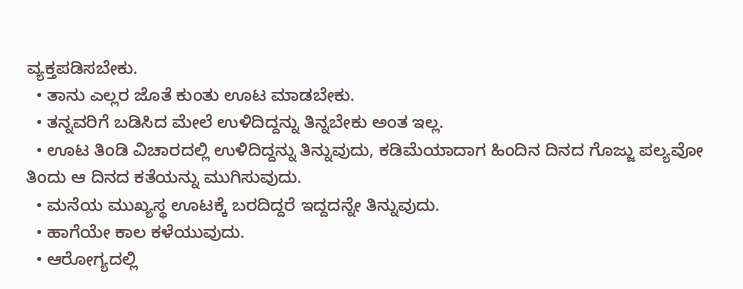ವ್ಯಕ್ತಪಡಿಸಬೇಕು.
  • ತಾನು ಎಲ್ಲರ ಜೊತೆ ಕುಂತು ಊಟ ಮಾಡಬೇಕು.
  • ತನ್ನವರಿಗೆ ಬಡಿಸಿದ ಮೇಲೆ ಉಳಿದಿದ್ದನ್ನು ತಿನ್ನಬೇಕು ಅಂತ ಇಲ್ಲ.
  • ಊಟ ತಿಂಡಿ ವಿಚಾರದಲ್ಲಿ ಉಳಿದಿದ್ದನ್ನು ತಿನ್ನುವುದು, ಕಡಿಮೆಯಾದಾಗ ಹಿಂದಿನ ದಿನದ ಗೊಜ್ಜು ಪಲ್ಯವೋ ತಿಂದು ಆ ದಿನದ ಕತೆಯನ್ನು ಮುಗಿಸುವುದು.
  • ಮನೆಯ ಮುಖ್ಯಸ್ಥ ಊಟಕ್ಕೆ ಬರದಿದ್ದರೆ ಇದ್ದದನ್ನೇ ತಿನ್ನುವುದು.
  • ಹಾಗೆಯೇ ಕಾಲ ಕಳೆಯುವುದು.
  • ಆರೋಗ್ಯದಲ್ಲಿ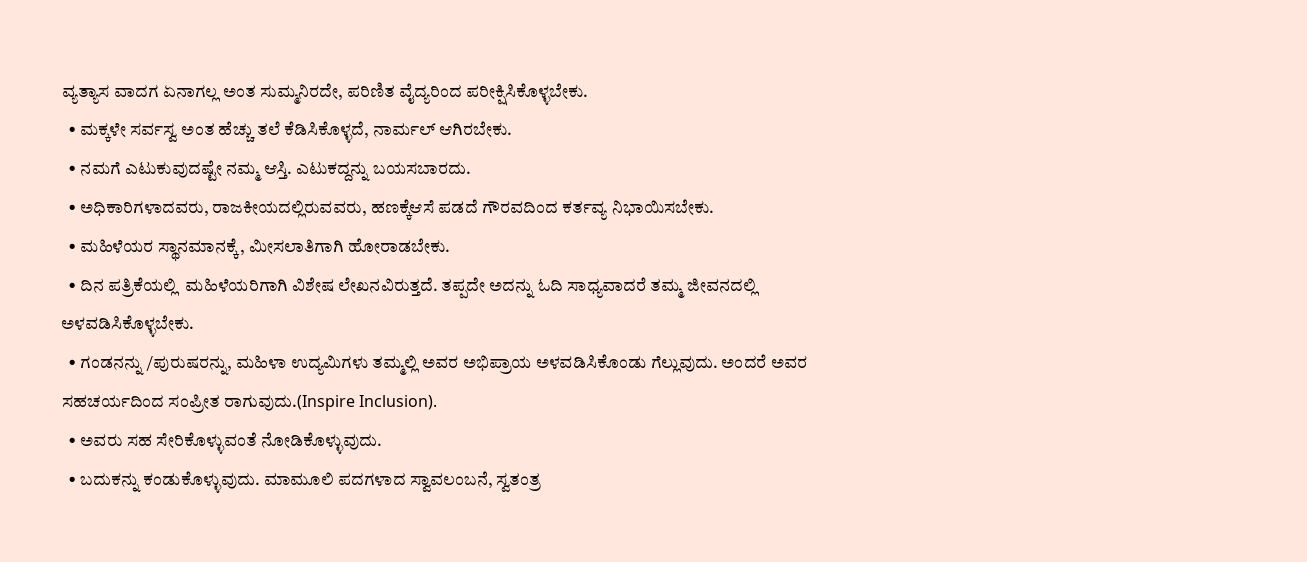ವ್ಯತ್ಯಾಸ ವಾದಗ ಏನಾಗಲ್ಲ ಅಂತ ಸುಮ್ಮನಿರದೇ, ಪರಿಣಿತ ವೈದ್ಯರಿಂದ ಪರೀಕ್ಷಿಸಿಕೊಳ್ಳಬೇಕು.
  • ಮಕ್ಕಳೇ ಸರ್ವಸ್ವ ಅಂತ ಹೆಚ್ಚು ತಲೆ ಕೆಡಿಸಿಕೊಳ್ಳದೆ, ನಾರ್ಮಲ್ ಆಗಿರಬೇಕು.
  • ನಮಗೆ ಎಟುಕುವುದಷ್ಟೇ ನಮ್ಮ ಆಸ್ತಿ. ಎಟುಕದ್ದನ್ನು ಬಯಸಬಾರದು.
  • ಅಧಿಕಾರಿಗಳಾದವರು, ರಾಜಕೀಯದಲ್ಲಿರುವವರು, ಹಣಕ್ಕೆಆಸೆ ಪಡದೆ ಗೌರವದಿಂದ ಕರ್ತವ್ಯ ನಿಭಾಯಿಸಬೇಕು.
  • ಮಹಿಳೆಯರ ಸ್ಥಾನಮಾನಕ್ಕೆ, ಮೀಸಲಾತಿಗಾಗಿ ಹೋರಾಡಬೇಕು.
  • ದಿನ ಪತ್ರಿಕೆಯಲ್ಲಿ  ಮಹಿಳೆಯರಿಗಾಗಿ ವಿಶೇಷ ಲೇಖನವಿರುತ್ತದೆ. ತಪ್ಪದೇ ಅದನ್ನು ಓದಿ ಸಾಧ್ಯವಾದರೆ ತಮ್ಮ ಜೀವನದಲ್ಲಿ ಅಳವಡಿಸಿಕೊಳ್ಳಬೇಕು.
  • ಗಂಡನನ್ನು /ಪುರುಷರನ್ನು, ಮಹಿಳಾ ಉದ್ಯಮಿಗಳು ತಮ್ಮಲ್ಲಿ ಅವರ ಅಭಿಪ್ರಾಯ ಅಳವಡಿಸಿಕೊಂಡು ಗೆಲ್ಲುವುದು. ಅಂದರೆ ಅವರ ಸಹಚರ್ಯದಿಂದ ಸಂಪ್ರೀತ ರಾಗುವುದು.(Inspire Inclusion).
  • ಅವರು ಸಹ ಸೇರಿಕೊಳ್ಳುವಂತೆ ನೋಡಿಕೊಳ್ಳುವುದು.
  • ಬದುಕನ್ನು ಕಂಡುಕೊಳ್ಳುವುದು. ಮಾಮೂಲಿ ಪದಗಳಾದ ಸ್ವಾವಲಂಬನೆ, ಸ್ವತಂತ್ರ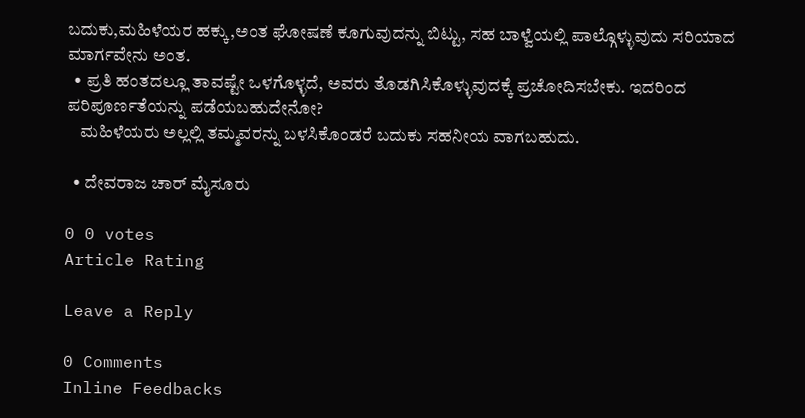ಬದುಕು,ಮಹಿಳೆಯರ ಹಕ್ಕು,ಅಂತ ಘೋಷಣೆ ಕೂಗುವುದನ್ನು ಬಿಟ್ಟು, ಸಹ ಬಾಳ್ವೆಯಲ್ಲಿ ಪಾಲ್ಗೊಳ್ಳುವುದು ಸರಿಯಾದ ಮಾರ್ಗವೇನು ಅಂತ.
  • ಪ್ರತಿ ಹಂತದಲ್ಲೂ ತಾವಷ್ಟೇ ಒಳಗೊಳ್ಳದೆ, ಅವರು ತೊಡಗಿಸಿಕೊಳ್ಳುವುದಕ್ಕೆ ಪ್ರಚೋದಿಸಬೇಕು. ಇದರಿಂದ ಪರಿಪೂರ್ಣತೆಯನ್ನು ಪಡೆಯಬಹುದೇನೋ?
    ಮಹಿಳೆಯರು ಅಲ್ಲಲ್ಲಿ ತಮ್ಮವರನ್ನು ಬಳಸಿಕೊಂಡರೆ ಬದುಕು ಸಹನೀಯ ವಾಗಬಹುದು.

  • ದೇವರಾಜ ಚಾರ್ ಮೈಸೂರು

0 0 votes
Article Rating

Leave a Reply

0 Comments
Inline Feedbacks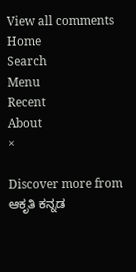View all comments
Home
Search
Menu
Recent
About
×

Discover more from ಆಕೃತಿ ಕನ್ನಡ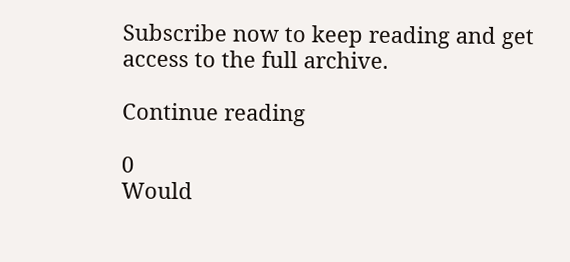Subscribe now to keep reading and get access to the full archive.

Continue reading

0
Would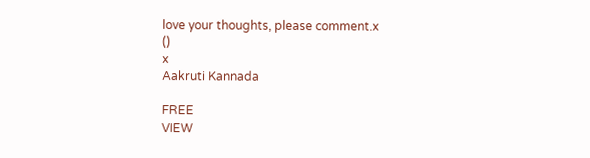love your thoughts, please comment.x
()
x
Aakruti Kannada

FREE
VIEW